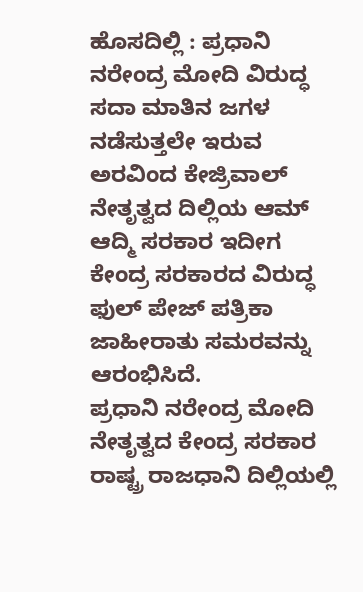ಹೊಸದಿಲ್ಲಿ : ಪ್ರಧಾನಿ ನರೇಂದ್ರ ಮೋದಿ ವಿರುದ್ಧ ಸದಾ ಮಾತಿನ ಜಗಳ ನಡೆಸುತ್ತಲೇ ಇರುವ ಅರವಿಂದ ಕೇಜ್ರಿವಾಲ್ ನೇತೃತ್ವದ ದಿಲ್ಲಿಯ ಆಮ್ ಆದ್ಮಿ ಸರಕಾರ ಇದೀಗ ಕೇಂದ್ರ ಸರಕಾರದ ವಿರುದ್ಧ ಫುಲ್ ಪೇಜ್ ಪತ್ರಿಕಾ ಜಾಹೀರಾತು ಸಮರವನ್ನು ಆರಂಭಿಸಿದೆ.
ಪ್ರಧಾನಿ ನರೇಂದ್ರ ಮೋದಿ ನೇತೃತ್ವದ ಕೇಂದ್ರ ಸರಕಾರ ರಾಷ್ಟ್ರ ರಾಜಧಾನಿ ದಿಲ್ಲಿಯಲ್ಲಿ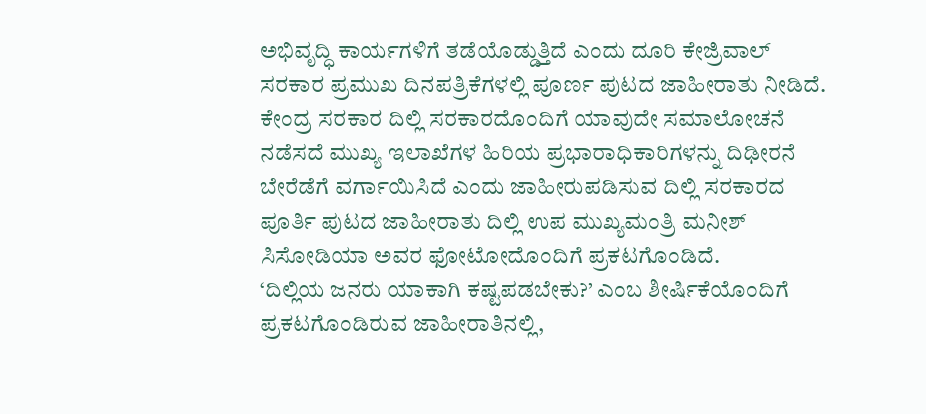ಅಭಿವೃದ್ಧಿ ಕಾರ್ಯಗಳಿಗೆ ತಡೆಯೊಡ್ಡುತ್ತಿದೆ ಎಂದು ದೂರಿ ಕೇಜ್ರಿವಾಲ್ ಸರಕಾರ ಪ್ರಮುಖ ದಿನಪತ್ರಿಕೆಗಳಲ್ಲಿ ಪೂರ್ಣ ಪುಟದ ಜಾಹೀರಾತು ನೀಡಿದೆ.
ಕೇಂದ್ರ ಸರಕಾರ ದಿಲ್ಲಿ ಸರಕಾರದೊಂದಿಗೆ ಯಾವುದೇ ಸಮಾಲೋಚನೆ ನಡೆಸದೆ ಮುಖ್ಯ ಇಲಾಖೆಗಳ ಹಿರಿಯ ಪ್ರಭಾರಾಧಿಕಾರಿಗಳನ್ನು ದಿಢೀರನೆ ಬೇರೆಡೆಗೆ ವರ್ಗಾಯಿಸಿದೆ ಎಂದು ಜಾಹೀರುಪಡಿಸುವ ದಿಲ್ಲಿ ಸರಕಾರದ ಪೂರ್ತಿ ಪುಟದ ಜಾಹೀರಾತು ದಿಲ್ಲಿ ಉಪ ಮುಖ್ಯಮಂತ್ರಿ ಮನೀಶ್ ಸಿಸೋಡಿಯಾ ಅವರ ಫೋಟೋದೊಂದಿಗೆ ಪ್ರಕಟಗೊಂಡಿದೆ.
‘ದಿಲ್ಲಿಯ ಜನರು ಯಾಕಾಗಿ ಕಷ್ಟಪಡಬೇಕು?’ ಎಂಬ ಶೀರ್ಷಿಕೆಯೊಂದಿಗೆ ಪ್ರಕಟಗೊಂಡಿರುವ ಜಾಹೀರಾತಿನಲ್ಲಿ,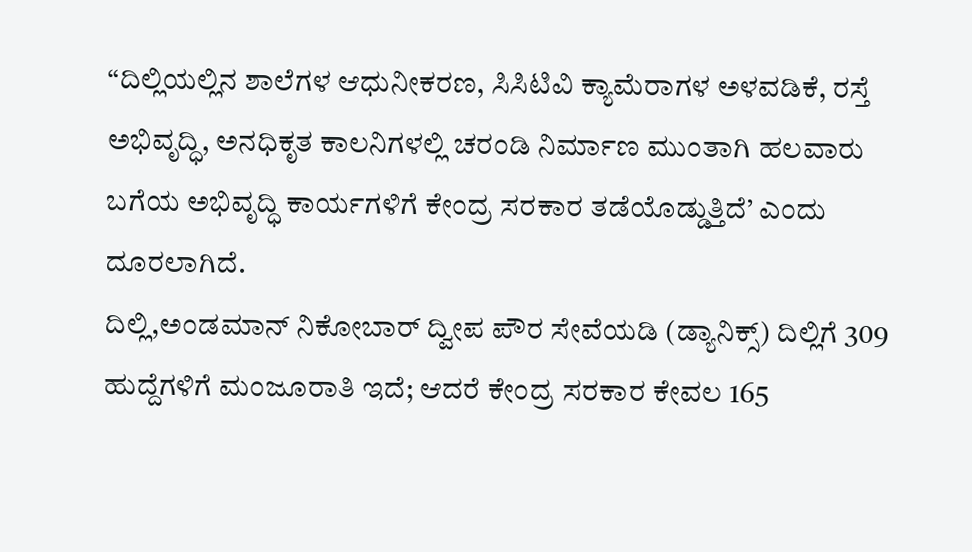“ದಿಲ್ಲಿಯಲ್ಲಿನ ಶಾಲೆಗಳ ಆಧುನೀಕರಣ, ಸಿಸಿಟಿವಿ ಕ್ಯಾಮೆರಾಗಳ ಅಳವಡಿಕೆ, ರಸ್ತೆ ಅಭಿವೃದ್ಧಿ, ಅನಧಿಕೃತ ಕಾಲನಿಗಳಲ್ಲಿ ಚರಂಡಿ ನಿರ್ಮಾಣ ಮುಂತಾಗಿ ಹಲವಾರು ಬಗೆಯ ಅಭಿವೃದ್ಧಿ ಕಾರ್ಯಗಳಿಗೆ ಕೇಂದ್ರ ಸರಕಾರ ತಡೆಯೊಡ್ಡುತ್ತಿದೆ’ ಎಂದು ದೂರಲಾಗಿದೆ.
ದಿಲ್ಲಿ,ಅಂಡಮಾನ್ ನಿಕೋಬಾರ್ ದ್ವೀಪ ಪೌರ ಸೇವೆಯಡಿ (ಡ್ಯಾನಿಕ್ಸ್) ದಿಲ್ಲಿಗೆ 309 ಹುದ್ದೆಗಳಿಗೆ ಮಂಜೂರಾತಿ ಇದೆ; ಆದರೆ ಕೇಂದ್ರ ಸರಕಾರ ಕೇವಲ 165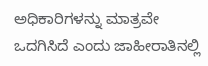ಅಧಿಕಾರಿಗಳನ್ನು ಮಾತ್ರವೇ ಒದಗಿಸಿದೆ ಎಂದು ಜಾಹೀರಾತಿನಲ್ಲಿ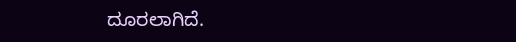ದೂರಲಾಗಿದೆ.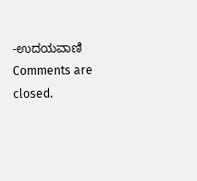-ಉದಯವಾಣಿ
Comments are closed.